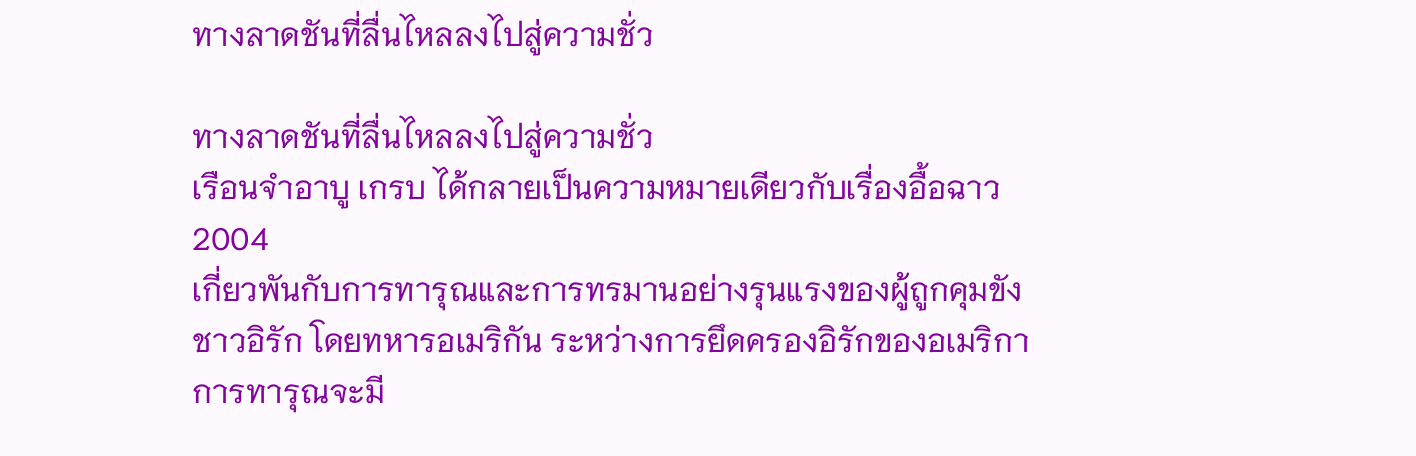ทางลาดชันที่ลื่นไหลลงไปสู่ความชั่ว

ทางลาดชันที่ลื่นไหลลงไปสู่ความชั่ว
เรือนจำอาบู เกรบ ได้กลายเป็นความหมายเดียวกับเรื่องอื้อฉาว 2004
เกี่ยวพันกับการทารุณและการทรมานอย่างรุนแรงของผู้ถูกคุมขังชาวอิรัก โดยทหารอเมริกัน ระหว่างการยึดครองอิรักของอเมริกาการทารุณจะมี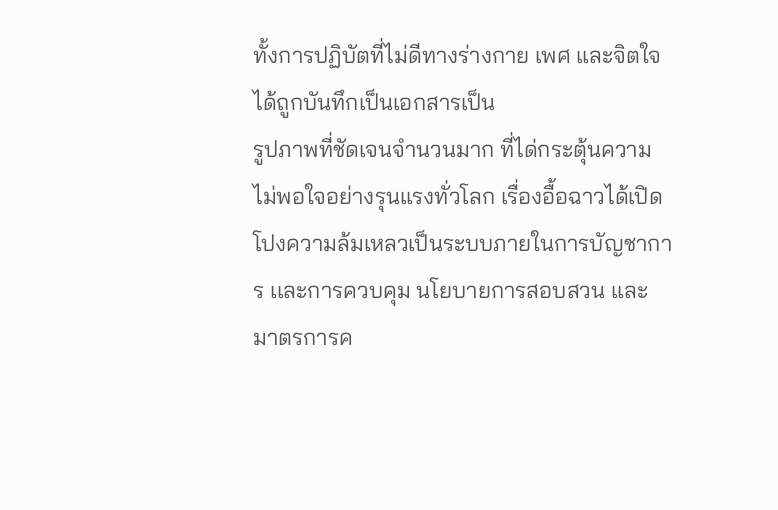ทั้งการปฏิบัตที่ไม่ดีทางร่างกาย เพศ และจิตใจได้ถูกบันทึกเป็นเอกสารเป็น
รูปภาพที่ชัดเจนจำนวนมาก ที่ได่กระตุ้นความไม่พอใจอย่างรุนเเรงทั่วโลก เรื่องอื้อฉาวได้เปิดโปงความล้มเหลวเป็นระบบภายในการบัญชาการ เเละการควบคุม นโยบายการสอบสวน และมาตรการค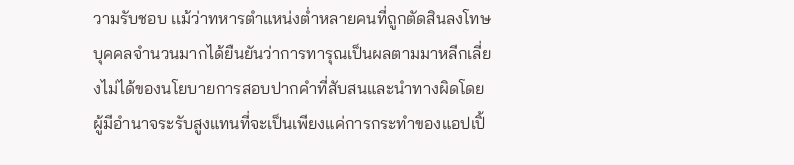วามรับชอบ เเม้ว่าทหารตำแหน่งต่ำหลายคนที่ถูกตัดสินลงโทษ บุคคลจำนวนมากได้ยืนยันว่าการทารุณเป็นผลตามมาหลีกเลี่ยงไม่ได้ของนโยบายการสอบปากคำที่สับสนและนำทางผิดโดยผู้มีอำนาจระรับสูงแทนที่จะเป็นเพียงแค่การกระทำของแอปเปิ้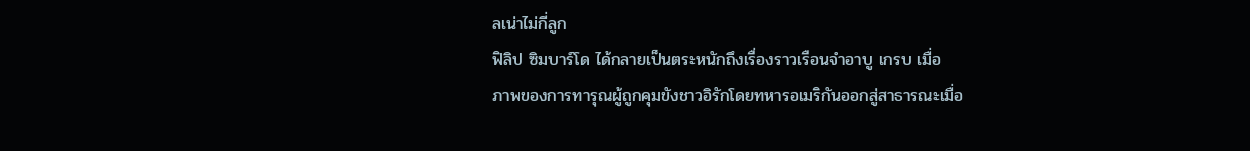ลเน่าไม่กี่ลูก
ฟิลิป ซิมบาร์โด ได้กลายเป็นตระหนักถึงเรื่องราวเรือนจำอาบู เกรบ เมื่อ
ภาพของการทารุณผู้ถูกคุมขังชาวอิรักโดยทหารอเมริกันออกสู่สาธารณะเมื่อ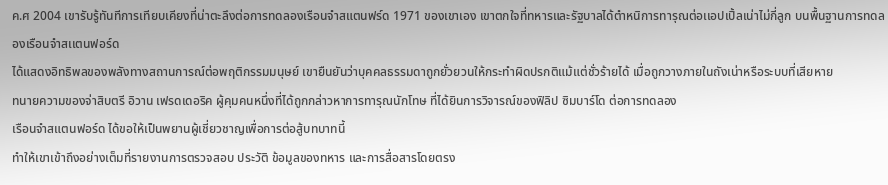ค.ศ 2004 เขารับรู้ทันทีการเทียบเคียงที่น่าตะลึงต่อการทดลองเรือนจำสแตนฟร์ด 1971 ของเขาเอง เขาตกใจที่ทหารและรัฐบาลได้ตำหนิการทารุณต่อเเอปเปิ้ลเน่าไม่กี่ลูก บนพื้นฐานการทดลองเรือนจำสเเตนฟอร์ด
ได้แสดงอิทธิพลของพลังทางสถานการณ์ต่อพฤติกรรมมนุษย์ เขายืนยันว่าบุคคลธรรมดาถูกยั่วยวนให้กระทำผิดปรกติแม้แต่ชั่วร้ายได้ เมื่อถูกวางภายในถังเน่าหรือระบบที่เสียหาย
ทนายความของจ่าสิบตรี อิวาน เฟรดเดอริค ผู้คุมคนหนึ่งที่ได้ถูกกล่าวหาการทารุณนักโทษ ที่ได้ยินการวิจารณ์ของฟิลิป ซิมบาร์โด ต่อการทดลอง
เรือนจำสแตนฟอร์ด ได้ขอให้เป็นพยานผู้เชี่ยวชาญเพื่อการต่อสู้บทบาทนี้
ทำให้เขาเข้าถึงอย่างเต็มที่รายงานการตรวจสอบ ประวัติ ข้อมูลของทหาร และการสื่อสารโดยตรง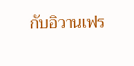กับอิวานเฟร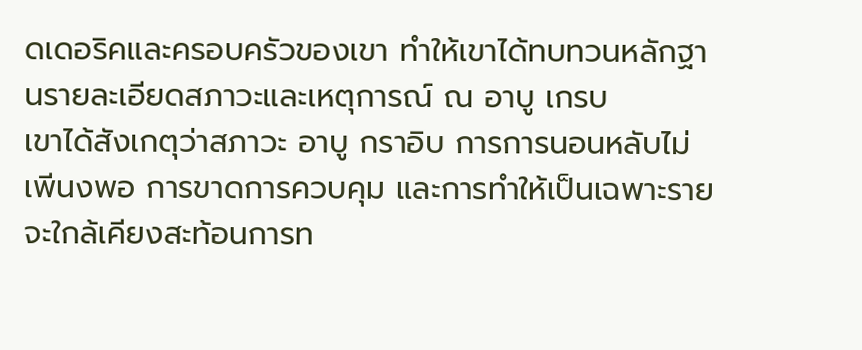ดเดอริคและครอบครัวของเขา ทำให้เขาได้ทบทวนหลักฐานรายละเอียดสภาวะและเหตุการณ์ ณ อาบู เกรบ
เขาได้สังเกตุว่าสภาวะ อาบู กราอิบ การการนอนหลับไม่เพีนงพอ การขาดการควบคุม และการทำให้เป็นเฉพาะราย จะใกล้เคียงสะท้อนการท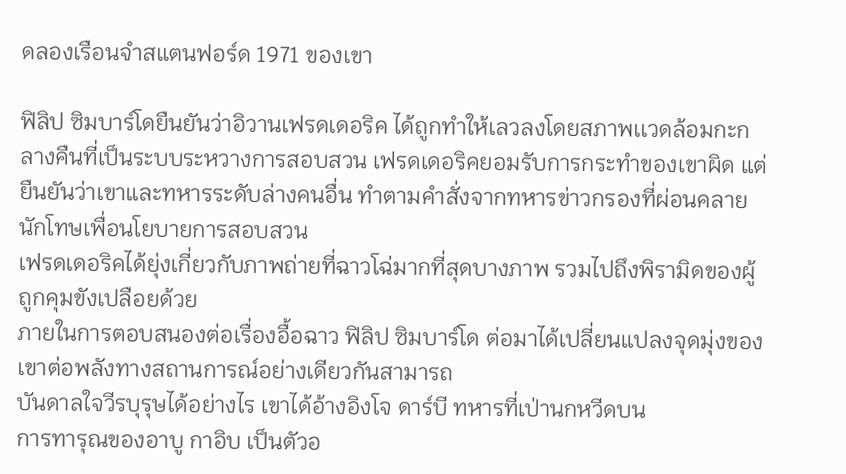ดลองเรือนจำสแตนฟอร์ด 1971 ของเขา

ฟิลิป ซิมบาร์โดยืนยันว่าอิวานเฟรดเดอริค ได้ถูกทำให้เลวลงโดยสภาพเเวดล้อมกะกลางคืนที่เป็นระบบระหวางการสอบสวน เฟรดเดอริคยอมรับการกระทำของเขาผิด แต่ยืนยันว่าเขาและทหารระดับล่างคนอื่น ทำตามคำสั่งจากทหารข่าวกรองที่ผ่อนคลายนักโทษเพื่อนโยบายการสอบสวน
เฟรดเดอริคได้ยุ่งเกี่ยวกับภาพถ่ายที่ฉาวโฉ่มากที่สุดบางภาพ รวมไปถึงพิรามิดของผู้ถูกคุมขังเปลือยด้วย
ภายในการตอบสนองต่อเรื่องอื้อฉาว ฟิลิป ซิมบาร์โด ต่อมาได้เปลี่ยนแปลงจุดมุ่งของเขาต่อพลังทางสถานการณ์อย่างเดียวกันสามารถ
บันดาลใจวีรบุรุษได้อย่างไร เขาได้อ้างอิงโจ ดาร์บี ทหารที่เป่านกหวีดบน
การทารุณของอาบู กาอิบ เป็นตัวอ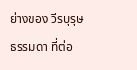ย่างของ วีรบุรุษธรรมดา ที่ต่อ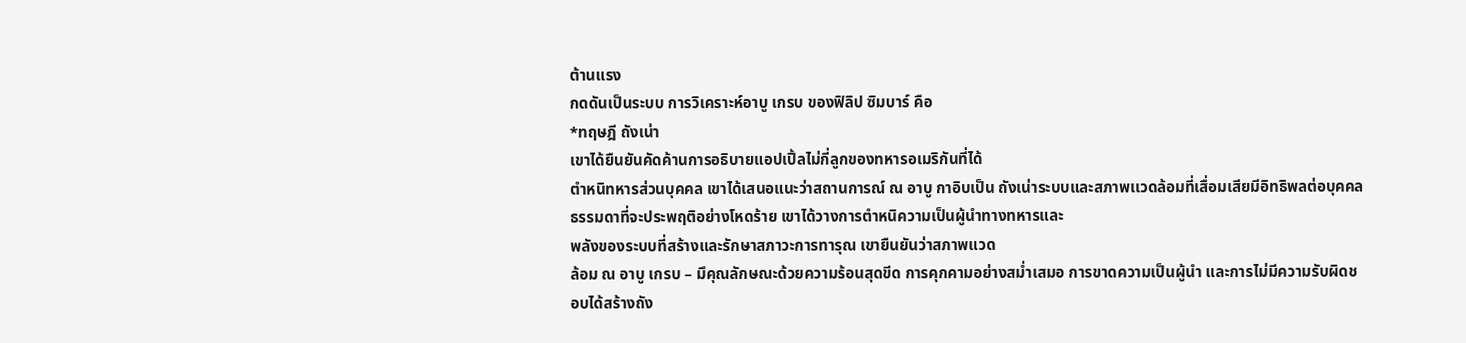ต้านแรง
กดดันเป็นระบบ การวิเคราะห์อาบู เกรบ ของฟิลิป ซิมบาร์ คือ
*ทฤษฎี ถังเน่า
เขาได้ยืนยันคัดค้านการอธิบายแอปเปิ้ลไม่กี่ลูกของทหารอเมริกันที่ได้
ตำหนิทหารส่วนบุคคล เขาได้เสนอแนะว่าสถานการณ์ ณ อาบู กาอิบเป็น ถังเน่าระบบและสภาพเเวดล้อมที่เสื่อมเสียมีอิทธิพลต่อบุคคลธรรมดาที่จะประพฤติอย่างโหดร้าย เขาได้วางการตำหนิความเป็นผู้นำทางทหารและ
พลังของระบบที่สร้างและรักษาสภาวะการทารุณ เขายืนยันว่าสภาพแวด
ล้อม ณ อาบู เกรบ – มึคุณลักษณะด้วยความร้อนสุดขีด การคุกคามอย่างสม่ำเสมอ การขาดความเป็นผู้นำ และการไม่มีความรับผิดชอบได้สร้างถัง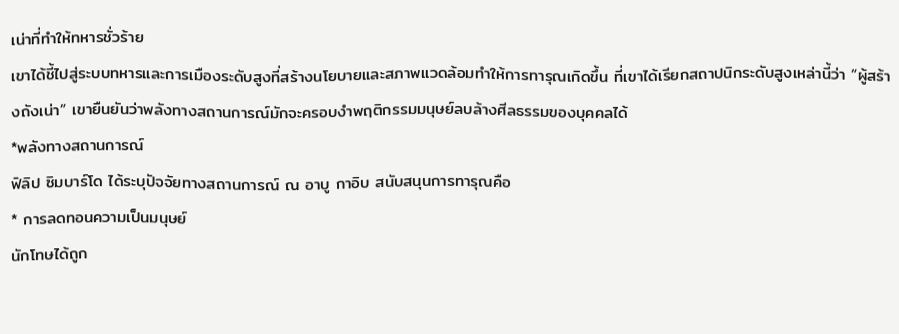เน่าที่ทำให้ทหารชั่วร้าย
เขาได้ชี้ไปสู่ระบบทหารและการเมืองระดับสูงที่สร้างนโยบายและสภาพเเวดล้อมทำให้การทารุณเกิดขึ้น ที่เขาได้เรียกสถาปนิกระดับสูงเหล่านี้ว่า “ผู้สร้างถังเน่า” เขายืนยันว่าพลังทางสถานการณ์มักจะครอบงำพฤติกรรมมนุษย์ลบล้างศีลธรรมของบุคคลได้
*พลังทางสถานการณ์
ฟิลิป ซิมบาร์โด ได้ระบุปัจจัยทางสถานการณ์ ณ อาบู กาอิบ สนับสนุนการทารุณคือ
* การลดทอนความเป็นมนุษย์
นักโทษได้ถูก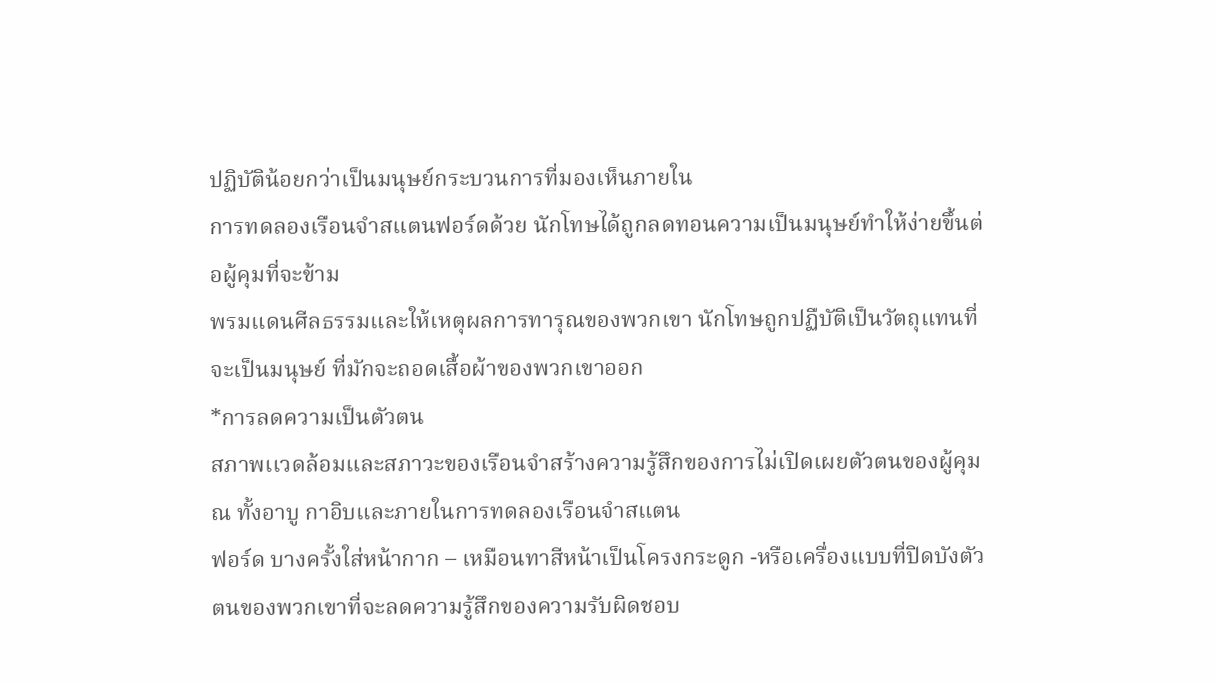ปฏิบัติน้อยกว่าเป็นมนุษย์กระบวนการที่มองเห็นภายใน
การทดลองเรือนจำสแตนฟอร์ดด้วย นักโทษได้ถูกลดทอนความเป็นมนุษย์ทำให้ง่ายขึ้นต่อผู้คุมที่จะข้าม
พรมแดนศีลธรรมและให้เหตุผลการทารุณของพวกเขา นักโทษถูกปฏืบัติเป็นวัตถุแทนที่จะเป็นมนุษย์ ที่มักจะถอดเสื้อผ้าของพวกเขาออก
*การลดความเป็นตัวตน
สภาพเเวดล้อมและสภาวะของเรือนจำสร้างความรู้สึกของการไม่เปิดเผยตัวตนของผู้คุม ณ ทั้งอาบู กาอิบและภายในการทดลองเรือนจำสแตน
ฟอร์ด บางครั้งใส่หน้ากาก – เหมือนทาสีหน้าเป็นโครงกระดูก -หรือเครื่องแบบที่ปิดบังตัวตนของพวกเขาที่จะลดความรู้สึกของความรับผิดชอบ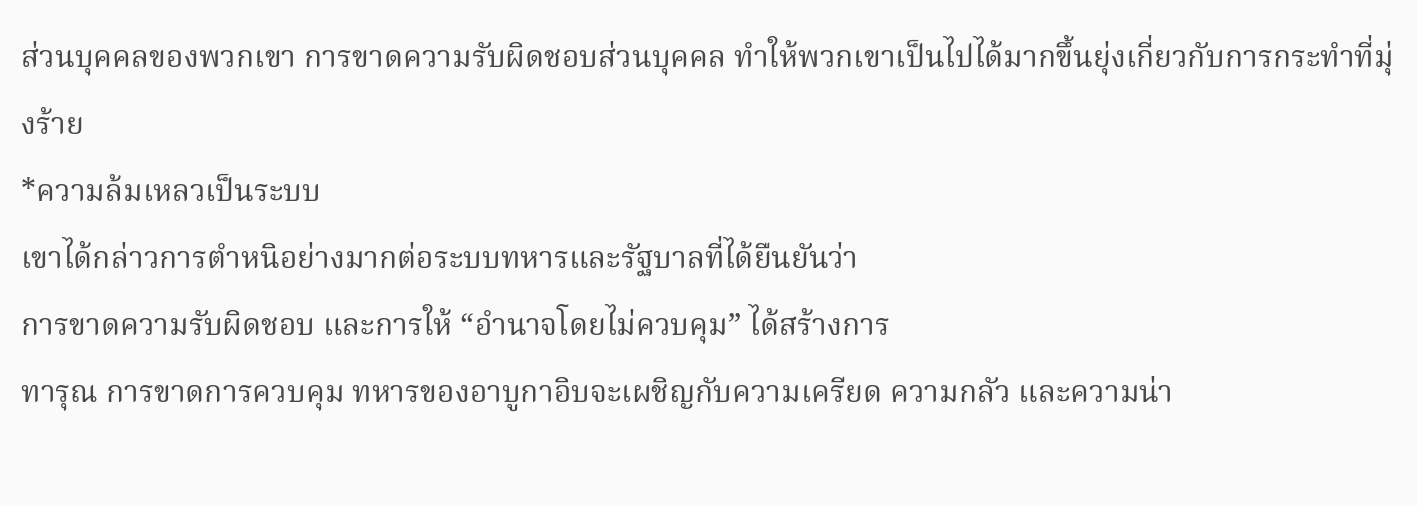ส่วนบุคคลของพวกเขา การขาดความรับผิดชอบส่วนบุคคล ทำให้พวกเขาเป็นไปได้มากขึ้นยุ่งเกี่ยวกับการกระทำที่มุ่งร้าย
*ความล้มเหลวเป็นระบบ
เขาได้กล่าวการตำหนิอย่างมากต่อระบบทหารและรัฐบาลที่ได้ยืนยันว่า
การขาดความรับผิดชอบ และการให้ “อำนาจโดยไม่ควบคุม” ได้สร้างการ
ทารุณ การขาดการควบคุม ทหารของอาบูกาอิบจะเผชิญกับความเครียด ความกลัว และความน่า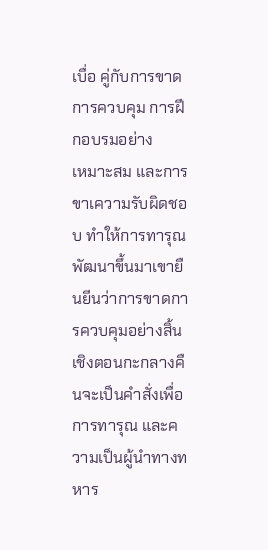เบื่อ คู่กับการขาดการควบคุม การฝึกอบรมอย่าง
เหมาะสม และการขาเความรับผิดชอบ ทำให้การทารุณพัฒนาขึ้นมาเขายืนยีนว่าการขาดการควบคุมอย่างสิ้นเชิงตอนกะกลางคืนจะเป็นคำสั่งเพื่อการทารุณ และความเป็นผู้นำทางทหาร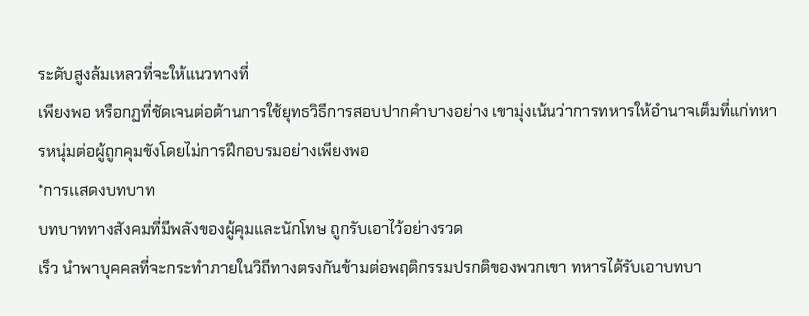ระดับสูงล้มเหลวที่จะให้แนวทางที่
เพียงพอ หรือกฏที่ชัดเจนต่อต้านการใช้ยุทธวิธีการสอบปากคำบางอย่าง เขามุ่งเน้นว่าการทหารให้อำนาจเต็มที่แก่ทหารหนุ่มต่อผู้ถูกคุมขังโดยไม่การฝึกอบรมอย่างเพียงพอ
*การเเสดงบทบาท
บทบาททางสังคมที่มีพลังของผู้คุมและนักโทษ ถูกรับเอาไว้อย่างรวด
เร็ว นำพาบุคคลที่จะกระทำภายในวิถีทางตรงกันข้ามต่อพฤติกรรมปรกติของพวกเขา ทหารได้รับเอาบทบา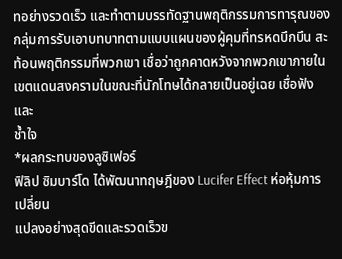ทอย่างรวดเร็ว และทำตามบรรทัดฐานพฤติกรรมการทารุณของกลุ่มการรับเอาบทบาทตามแบบแผนของผู้คุมที่ทรหดบึกบึน สะท้อนพฤติกรรมที่พวกเขา เชื่อว่าถูกคาดหวังจากพวกเขาภายในเขตแดนสงครามในขณะที่นักโทษได้กลายเป็นอยู่เฉย เชื่อฟัง และ
ช้ำใจ
*ผลกระทบของลูซิเฟอร์
ฟิลิป ซิมบาร์โด ได้พัฒนาทฤษฎีของ Lucifer Effect ห่อหุ้มการเปลี่ยน
แปลงอย่างสุดขีดและรวดเร็วข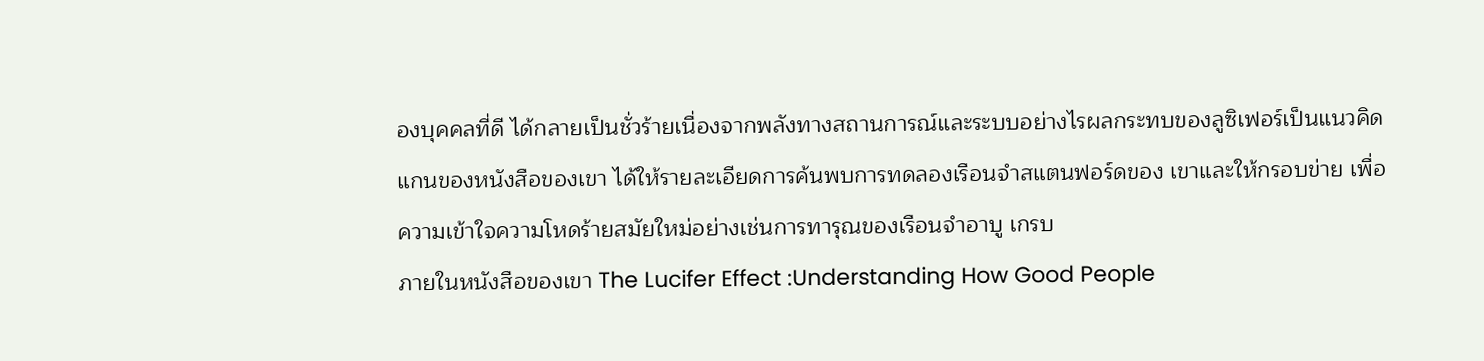องบุคคลที่ดี ได้กลายเป็นชั่วร้ายเนื่องจากพลังทางสถานการณ์และระบบอย่างไรผลกระทบของลูซิเฟอร์เป็นแนวคิดแกนของหนังสือของเขา ได้ให้รายละเอียดการค้นพบการทดลองเรือนจำสแตนฟอร์ดของ เขาและให้กรอบข่าย เพื่อความเข้าใจความโหดร้ายสมัยใหม่อย่างเช่นการทารุณของเรือนจำอาบู เกรบ
ภายในหนังสือของเขา The Lucifer Effect :Understanding How Good People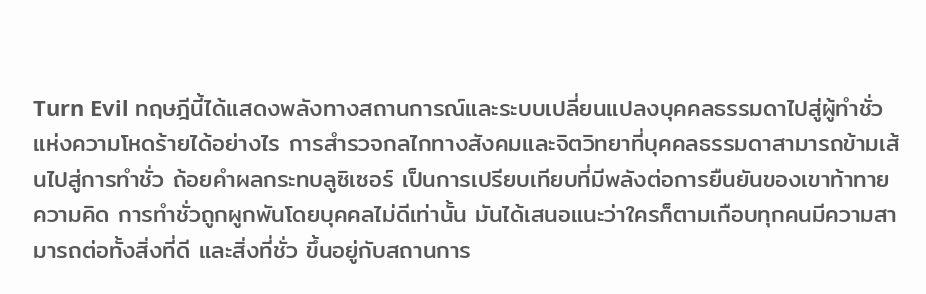Turn Evil ทฤษฎีนี้ได้เเสดงพลังทางสถานการณ์และระบบเปลี่ยนแปลงบุคคลธรรมดาไปสู่ผู้ทำชั่วแห่งความโหดร้ายได้อย่างไร การสำรวจกลไกทางสังคมและจิตวิทยาที่บุคคลธรรมดาสามารถข้ามเส้นไปสู่การทำชั่ว ถ้อยคำผลกระทบลูซิเซอร์ เป็นการเปรียบเทียบที่มีพลังต่อการยืนยันของเขาท้าทายความคิด การทำชั่วถูกผูกพันโดยบุคคลไม่ดีเท่านั้น มันได้เสนอแนะว่าใครก็ตามเกือบทุกคนมีความสามารถต่อทั้งสิ่งที่ดี และสิ่งที่ชั่ว ขึ้นอยู่กับสถานการ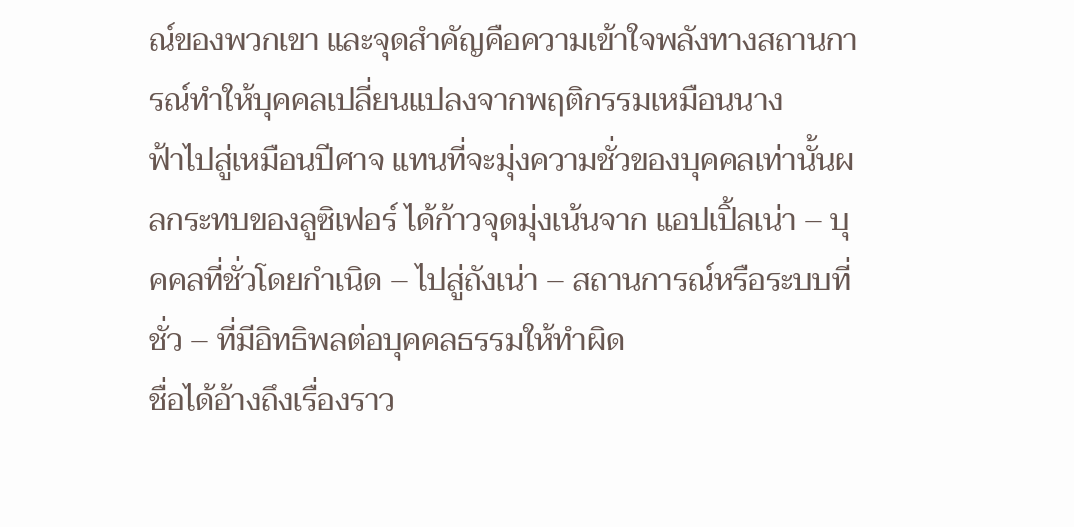ณ์ของพวกเขา และจุดสำคัญคือความเข้าใจพลังทางสถานการณ์ทำให้บุคคลเปลี่ยนแปลงจากพฤติกรรมเหมือนนาง
ฟ้าไปสู่เหมือนปีศาจ แทนที่จะมุ่งความชั่วของบุคคลเท่านั้นผลกระทบของลูซิเฟอร์ ได้ก้าวจุดมุ่งเน้นจาก แอปเปิ้ลเน่า – บุคคลที่ชั่วโดยกำเนิด – ไปสู่ถังเน่า – สถานการณ์หรือระบบที่ชั่ว – ที่มีอิทธิพลต่อบุคคลธรรมให้ทำผิด
ชื่อได้อ้างถึงเรื่องราว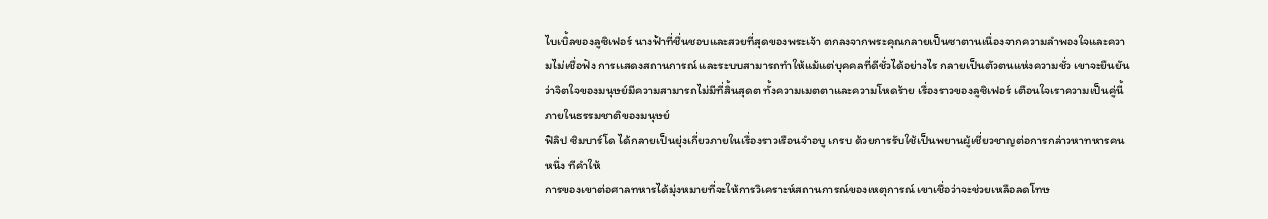ไบเบิ้ลของลูซิเฟอร์ นางฟ้าที่ชื่นชอบและสวยที่สุดของพระเจ้า ตกลงจากพระคุณกลายเป็นซาตานเนื่องจากความลำพองใจและความไม่เชื่อฟัง การเเสดงสถานการณ์ และระบบสามารถทำให้แม้แต่บุคคลที่ดีชั่วได้อย่างไร กลายเป็นตัวตนแห่งความชั่ว เขาจะยืนยันว่าจิตใจของมนุษย์มีความสามารถไม่มีที่สิ้นสุดต ทั้งความเมตตาและความโหดร้าย เรื่องราวของลูซิเฟอร์ เตือนใจเราความเป็นคู่นี้ภายในธรรมชาติของมนุษย์
ฟิลิป ซิมบาร์โด ได้กลายเป็นยุ่งเกี่ยวภายในเรื่องราวเรือนจำอบู เกรบ ด้วยการรับใช้เป็นพยานผู้เชี่ยวชาญต่อการกล่าวหาทหารคนหนึ่ง ทีคำให้
การของเขาต่อศาลทหารได้มุ่งหมายที่จะให้การวิเคราะห์สถานการณ์ของเหตุการณ์ เขาเชื่อว่าจะช่วยเหลือลดโทษ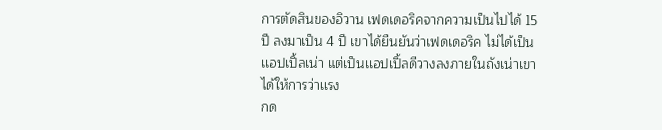การตัดสินของอิวาน เฟดเดอริคจากความเป็นไปได้ 15 ปี ลงมาเป็น 4 ปี เขาได้ยืนยันว่าเฟดเดอริค ไม่ได้เป็นเเอปเปิ้ลเน่า แต่เป็นเเอปเปิ้ลดีวางลงภายในถังเน่าเขาได้ให้การว่าเเรง
กด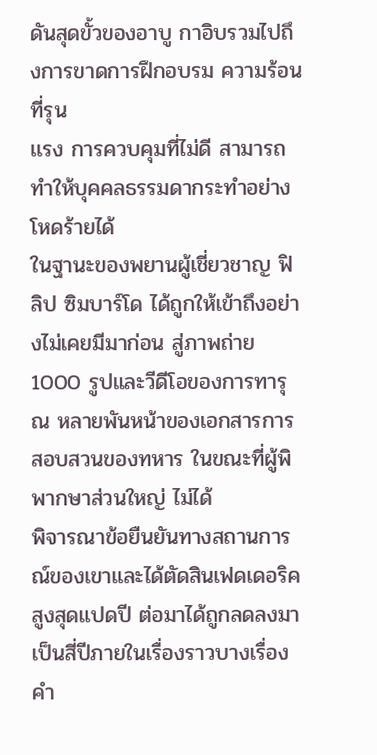ดันสุดขั้วของอาบู กาอิบรวมไปถึงการขาดการฝึกอบรม ความร้อนที่รุน
เเรง การควบคุมที่ไม่ดี สามารถทำให้บุคคลธรรมดากระทำอย่างโหดร้ายได้
ในฐานะของพยานผู้เชี่ยวชาญ ฟิลิป ซิมบาร์โด ได้ถูกให้เข้าถึงอย่างไม่เคยมีมาก่อน สู่ภาพถ่าย 1000 รูปและวีดีโอของการทารุณ หลายพันหน้าของเอกสารการสอบสวนของทหาร ในขณะที่ผู้พิพากษาส่วนใหญ่ ไม่ได้
พิจารณาข้อยืนยันทางสถานการณ์ของเขาและได้ตัดสินเฟดเดอริคสูงสุดแปดปี ต่อมาได้ถูกลดลงมาเป็นสี่ปีภายในเรื่องราวบางเรื่อง คำ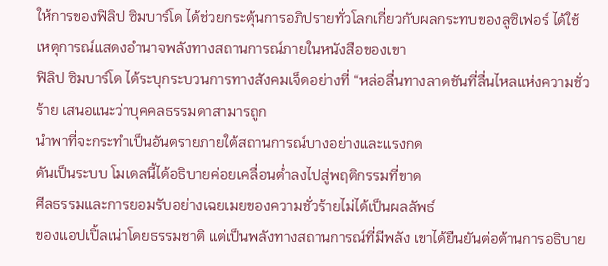ให้การของฟิลิป ซิมบาร์โด ได้ช่วยกระตุ้นการอภิปรายทั่วโลกเกี่ยวกับผลกระทบของลูซิเฟอร์ ได้ใช้เหตุการณ์แสดงอำนาจพลังทางสถานการณ์ภายในหนังสือของเขา
ฟิลิป ซิมบาร์โด ได้ระบุกระบวนการทางสังคมเจ็ดอย่างที่ “หล่อลื่นทางลาดชันที่ลื่นไหลแห่งความชั่วร้าย เสนอแนะว่าบุคคลธรรมดาสามารถูก
นำพาที่จะกระทำเป็นอันตรายภายใต้สถานการณ์บางอย่างและเเรงกด
ดันเป็นระบบ โมเดลนี้ได้อธิบายค่อยเคลื่อนต่ำลงไปสู่พฤติกรรมที่ขาด
ศีลธรรมและการยอมรับอย่างเฉยเมยของความชั่วร้ายไม่ได้เป็นผลลัพธ์
ของเเอปเปิ้ลเน่าโดยธรรมชาติ แต่เป็นพลังทางสถานการณ์ที่มีพลัง เขาได้ยืนยันต่อต้านการอธิบาย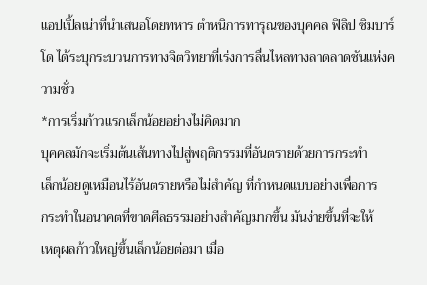แอปเปิ้ลเน่าที่นำเสนอโดยทหาร ตำหนิการทารุณของบุคคล ฟิลิป ซิมบาร์โด ได้ระบุกระบวนการทางจิตวิทยาที่เร่งการลื่นไหลทางลาดลาดชันแห่งความชั่ว
*การเริ่มก้าวแรกเล็กน้อยอย่างไม่คิดมาก
บุคคลมักจะเริ่มต้นเส้นทางไปสู่พฤติกรรมที่อันตรายด้วยการกระทำ
เล็กน้อยดูเหมือนไร้อันตรายหรือไม่สำคัญ ที่กำหนดแบบอย่างเพื่อการ
กระทำในอนาคตที่ขาดศีลธรรมอย่างสำคัญมากขึ้น มันง่ายขึ้นที่จะให้
เหตุผลก้าวใหญ่ขึ้นเล็กน้อยต่อมา เมื่อ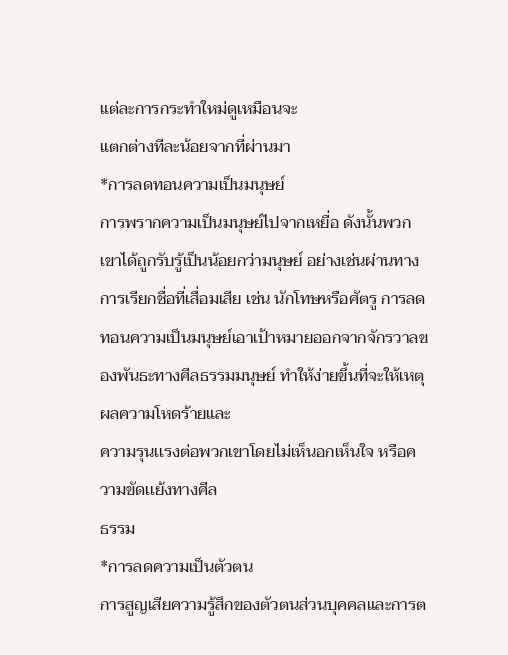แต่ละการกระทำใหม่ดูเหมือนจะ
แตกต่างทีละน้อยจากที่ผ่านมา
*การลดทอนความเป็นมนุษย์
การพรากความเป็นมนุษย์ไปจากเหยื่อ ดังนั้นพวกเขาได้ถูกรับรู้เป็นน้อยกว่ามนุษย์ อย่างเช่นผ่านทางการเรียกชื่อที่เสื่อมเสีย เช่น นักโทษหรือศัตรู การลดทอนความเป็นมนุษย์เอาเป้าหมายออกจากจักรวาลของพันธะทางศีลธรรมมนุษย์ ทำให้ง่ายขึ้นที่จะให้เหตุผลความโหดร้ายและ
ความรุนเเรงต่อพวกเขาโดยไม่เห็นอกเห็นใจ หรือความขัดเเย้งทางศีล
ธรรม
*การลดความเป็นตัวตน
การสูญเสียความรู้สึกของตัวตนส่วนบุคคลและการต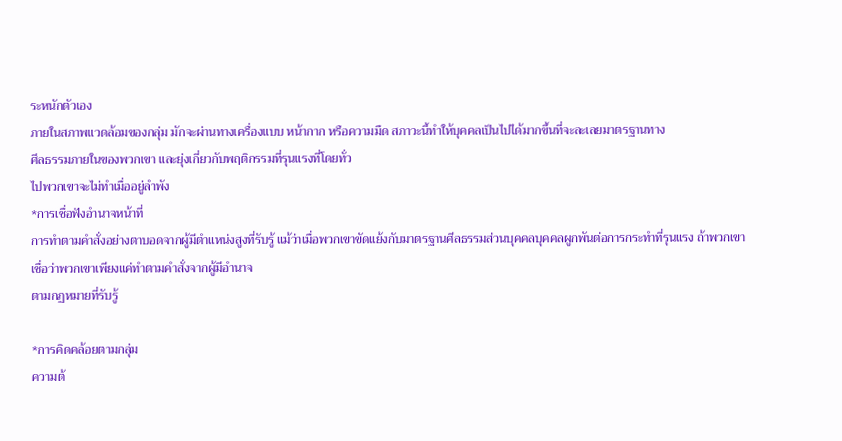ระหนักตัวเอง
ภายในสภาพแวดล้อมของกลุ่ม มักจะผ่านทางเครื่องแบบ หน้ากาก หรือความมืด สภาวะนี้ทำให้บุคคลเป็นไปได้มากขึ้นที่จะละเลยมาตรฐานทาง
ศีลธรรมภายในของพวกเขา และยุ่งเกี่ยวกับพฤติกรรมที่รุนแรงที่โดยทั่ว
ไปพวกเขาจะไม่ทำเมื่ออยู่ลำพัง
*การเชื่อฟังอำนาจหน้าที่
การทำตามคำสั่งอย่างตาบอดจากผู้มีตำแหน่งสูงที่รับรู้ แม้ว่าเมื่อพวกเขาขัดเเย้งกับมาตรฐานศีลธรรมส่วนบุคคลบุคคลผูกพันต่อการกระทำที่รุนแรง ถ้าพวกเขาเชื่อว่าพวกเขาเพียงแค่ทำตามคำสั่งจากผู้มีอำนาจ
ตามกฏหมายที่รับรู้

*การคิดคล้อยตามกลุ่ม
ความต้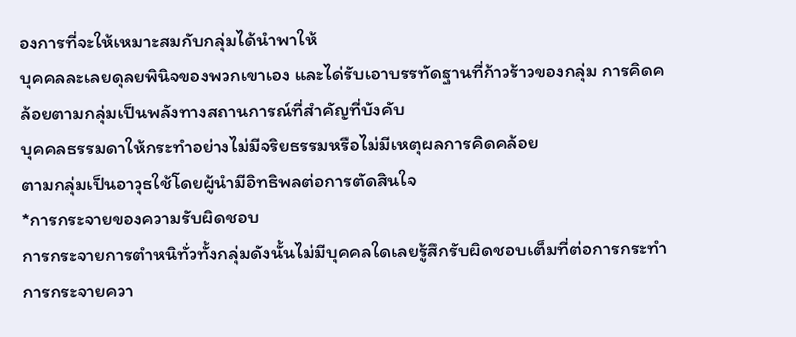องการที่จะให้เหมาะสมกับกลุ่มได้นำพาให้
บุคคลละเลยดุลยพินิจของพวกเขาเอง และได่รับเอาบรรทัดฐานที่ก้าวร้าวของกลุ่ม การคิดคล้อยตามกลุ่มเป็นพลังทางสถานการณ์ที่สำคัญที่บังคับ
บุคคลธรรมดาให้กระทำอย่างไม่มีจริยธรรมหรือไม่มีเหตุผลการคิดคล้อย
ตามกลุ่มเป็นอาวุธใช้โดยผู้นำมีอิทธิพลต่อการตัดสินใจ
*การกระจายของความรับผิดชอบ
การกระจายการตำหนิทั่วทั้งกลุ่มดังนั้นไม่มีบุคคลใดเลยรู้สึกรับผิดชอบเต็มที่ต่อการกระทำ การกระจายควา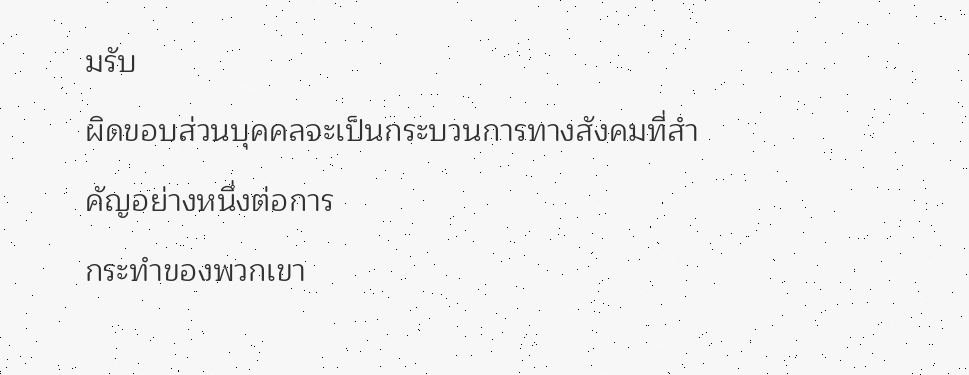มรับ
ผิดขอบส่วนบุคคลจะเป็นกระบวนการทางสังคมที่สำคัญอย่างหนึ่งต่อการ
กระทำของพวกเขา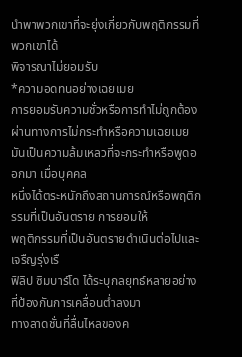นำพาพวกเขาที่จะยุ่งเกี่ยวกับพฤติกรรมที่พวกเขาได้
พิจารณาไม่ยอมรับ
*ความอดทนอย่างเฉยเมย
การยอมรับความชั่วหรือการทำไม่ถูกต้อง ผ่านทางการไม่กระทำหรือความเฉยเมย มันเป็นความล้มเหลวที่จะกระทำหรือพูดออกมา เมื่อบุคคล
หนึ่งได้ตระหนักถึงสถานการณ์หรือพฤติกรรมที่เป็นอันตราย การยอมให้
พฤติกรรมที่เป็นอันตรายดำเนินต่อไปและเจรืญรุ่งเรื
ฟิลิป ซิมบาร์โด ได้ระบุกลยุทธ์หลายอย่างที่ป้องกันการเคลื่อนต่ำลงมา
ทางลาดชั่นที่ลื่นไหลของค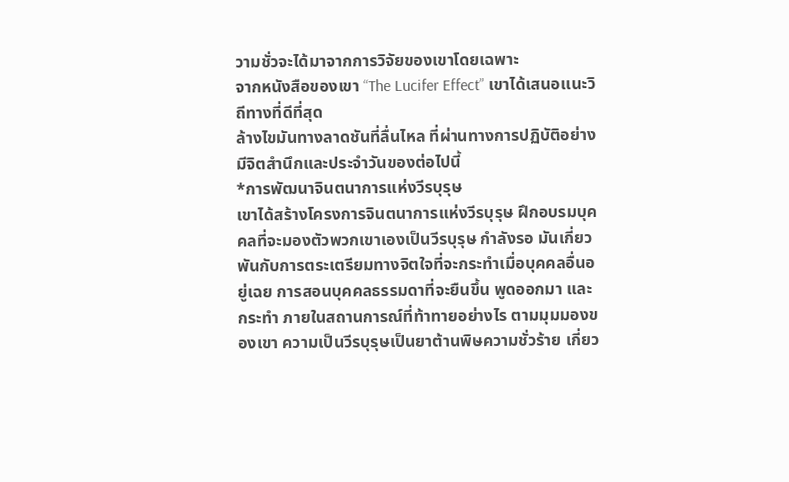วามชั่วจะได้มาจากการวิจัยของเขาโดยเฉพาะ
จากหนังสือของเขา “The Lucifer Effect” เขาได้เสนอเเนะวิถีทางที่ดีที่สุด
ล้างไขมันทางลาดชันที่ลื่นไหล ที่ผ่านทางการปฏิบัติอย่างมีจิตสำนึกและประจำวันของต่อไปนี้
*การพัฒนาจินตนาการแห่งวีรบุรุษ
เขาได้สร้างโครงการจินตนาการแห่งวีรบุรุษ ฝึกอบรมบุคคลที่จะมองตัวพวกเขาเองเป็นวีรบุรุษ กำลังรอ มันเกี่ยวพันกับการตระเตรียมทางจิตใจที่จะกระทำเมื่อบุคคลอื่นอยู่เฉย การสอนบุคคลธรรมดาที่จะยืนขึ้น พูดออกมา และกระทำ ภายในสถานการณ์ที่ท้าทายอย่างไร ตามมุมมองของเขา ความเป็นวีรบุรุษเป็นยาต้านพิษความชั่วร้าย เกี่ยว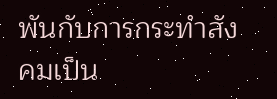พันกับการกระทำสังคมเป็น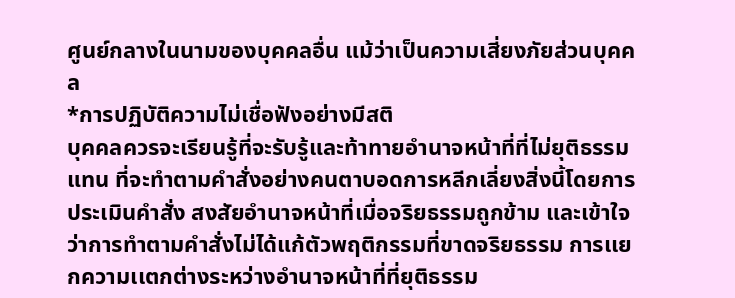ศูนย์กลางในนามของบุคคลอื่น แม้ว่าเป็นความเสี่ยงภัยส่วนบุคคล
*การปฏิบัติความไม่เชื่อฟังอย่างมีสติ
บุคคลควรจะเรียนรู้ที่จะรับรู้และท้าทายอำนาจหน้าที่ที่ไม่ยุติธรรมแทน ที่จะทำตามคำสั่งอย่างคนตาบอดการหลีกเลี่ยงสิ่งนี้โดยการประเมินคำสั่ง สงสัยอำนาจหน้าที่เมื่อจริยธรรมถูกข้าม และเข้าใจว่าการทำตามคำสั่งไม่ได้แก้ตัวพฤติกรรมที่ขาดจริยธรรม การเเยกความเเตกต่างระหว่างอำนาจหน้าที่ที่ยุติธรรม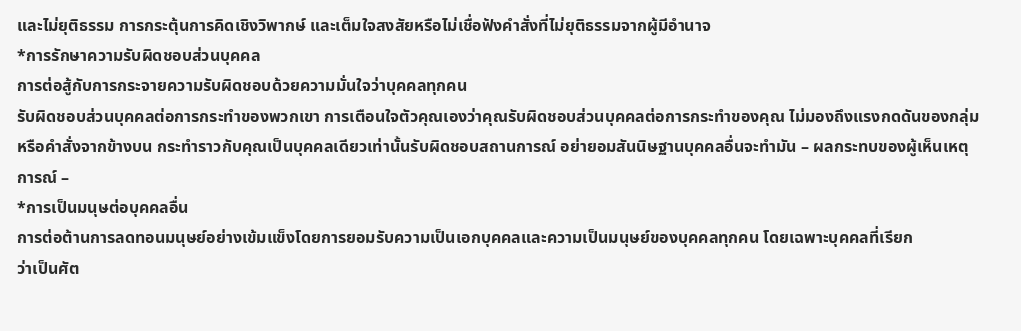และไม่ยุติธรรม การกระตุ้นการคิดเชิงวิพากษ์ และเต็มใจสงสัยหรือไม่เชื่อฟังคำสั่งที่ไม่ยุติธรรมจากผู้มีอำนาจ
*การรักษาความรับผิดชอบส่วนบุคคล
การต่อสู้กับการกระจายความรับผิดชอบด้วยความมั่นใจว่าบุคคลทุกคน
รับผิดชอบส่วนบุคคลต่อการกระทำของพวกเขา การเตือนใจตัวคุณเองว่าคุณรับผิดชอบส่วนบุคคลต่อการกระทำของคุณ ไม่มองถึงแรงกดดันของกลุ่ม หรือคำสั่งจากข้างบน กระทำราวกับคุณเป็นบุคคลเดียวเท่านั้นรับผิดชอบสถานการณ์ อย่ายอมสันนิษฐานบุคคลอื่นจะทำมัน – ผลกระทบของผู้เห็นเหตุการณ์ –
*การเป็นมนุษต่อบุคคลอื่น
การต่อต้านการลดทอนมนุษย์อย่างเข้มแข็งโดยการยอมรับความเป็นเอกบุคคลและความเป็นมนุษย์ของบุคคลทุกคน โดยเฉพาะบุคคลที่เรียก
ว่าเป็นศัต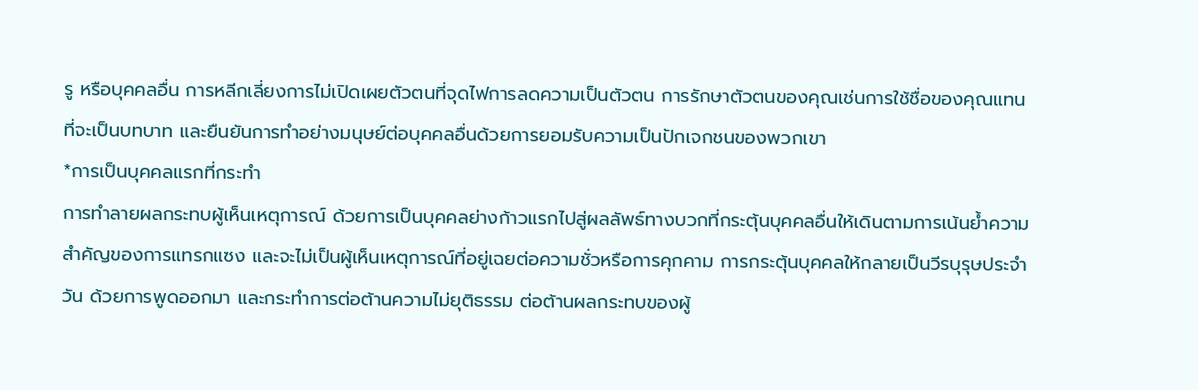รู หรือบุคคลอื่น การหลีกเลี่ยงการไม่เปิดเผยตัวตนที่จุดไฟการลดความเป็นตัวตน การรักษาตัวตนของคุณเช่นการใช้ชื่อของคุณแทนที่จะเป็นบทบาท และยืนยันการทำอย่างมนุษย์ต่อบุคคลอื่นด้วยการยอมรับความเป็นปักเจกชนของพวกเขา
*การเป็นบุคคลแรกที่กระทำ
การทำลายผลกระทบผู้เห็นเหตุการณ์ ด้วยการเป็นบุคคลย่างก้าวแรกไปสู่ผลลัพธ์ทางบวกที่กระตุ้นบุคคลอื่นให้เดินตามการเน้นย้ำความสำคัญของการแทรกแซง และจะไม่เป็นผู้เห็นเหตุการณ์ที่อยู่เฉยต่อความชั่วหรือการคุกคาม การกระตุ้นบุคคลให้กลายเป็นวีรบุรุษประจำวัน ด้วยการพูดออกมา และกระทำการต่อต้านความไม่ยุติธรรม ต่อต้านผลกระทบของผู้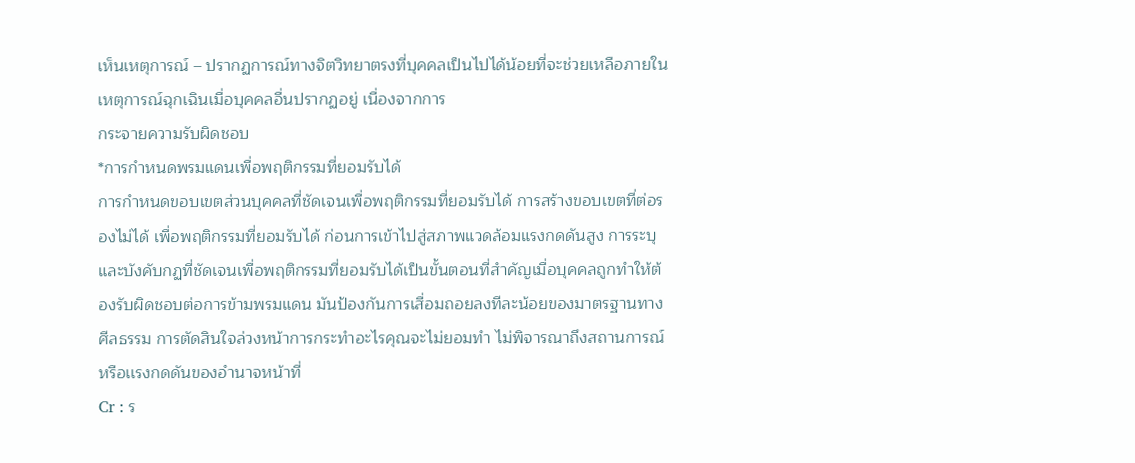เห็นเหตุการณ์ – ปรากฏการณ์ทางจิตวิทยาตรงที่บุคคลเป็นไปได้น้อยที่จะช่วยเหลือภายในเหตุการณ์ฉุกเฉินเมื่อบุคคลอื่นปรากฏอยู่ เนื่องจากการ
กระจายความรับผิดชอบ
*การกำหนดพรมแดนเพื่อพฤติกรรมที่ยอมรับได้
การกำหนดขอบเขตส่วนบุคคลที่ชัดเจนเพื่อพฤติกรรมที่ยอมรับได้ การสร้างขอบเขตที่ต่อรองไม่ได้ เพื่อพฤติกรรมที่ยอมรับได้ ก่อนการเข้าไปสู่สภาพแวดล้อมแรงกดดันสูง การระบุและบังคับกฏที่ชัดเจนเพื่อพฤติกรรมที่ยอมรับได้เป็นขั้นตอนที่สำคัญเมื่อบุคคลถูกทำให้ต้องรับผิดชอบต่อการข้ามพรมแดน มันป้องกันการเสื่อมถอยลงทีละน้อยของมาตรฐานทางศีลธรรม การตัดสินใจล่วงหน้าการกระทำอะไรคุณจะไม่ยอมทำ ไม่พิจารณาถึงสถานการณ์หรือเเรงกดดันของอำนาจหน้าที่
Cr : ร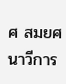ศ สมยศ นาวีการ